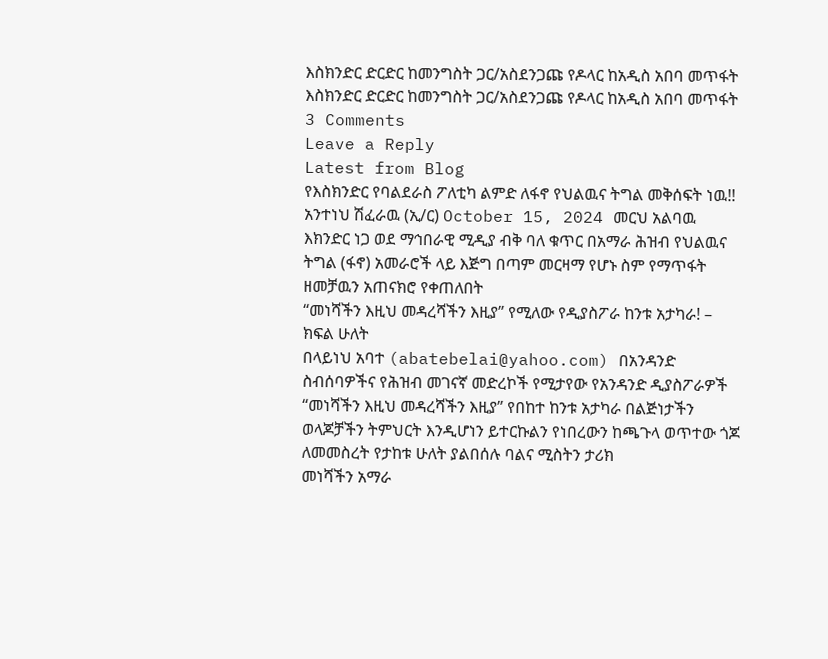እስክንድር ድርድር ከመንግስት ጋር/አስደንጋጩ የዶላር ከአዲስ አበባ መጥፋት
እስክንድር ድርድር ከመንግስት ጋር/አስደንጋጩ የዶላር ከአዲስ አበባ መጥፋት
3 Comments
Leave a Reply
Latest from Blog
የእስክንድር የባልደራስ ፖለቲካ ልምድ ለፋኖ የህልዉና ትግል መቅሰፍት ነዉ!!
አንተነህ ሽፈራዉ (ኢ/ር) October 15, 2024 መርህ አልባዉ እክንድር ነጋ ወደ ማኅበራዊ ሚዲያ ብቅ ባለ ቁጥር በአማራ ሕዝብ የህልዉና ትግል (ፋኖ) አመራሮች ላይ እጅግ በጣም መርዛማ የሆኑ ስም የማጥፋት ዘመቻዉን አጠናክሮ የቀጠለበት
“መነሻችን እዚህ መዳረሻችን እዚያ” የሚለው የዲያስፖራ ከንቱ አታካራ! – ክፍል ሁለት
በላይነህ አባተ (abatebelai@yahoo.com) በአንዳንድ ስብሰባዎችና የሕዝብ መገናኛ መድረኮች የሚታየው የአንዳንድ ዲያስፖራዎች “መነሻችን እዚህ መዳረሻችን እዚያ” የበከተ ከንቱ አታካራ በልጅነታችን ወላጆቻችን ትምህርት እንዲሆነን ይተርኩልን የነበረውን ከጫጉላ ወጥተው ጎጆ ለመመስረት የታከቱ ሁለት ያልበሰሉ ባልና ሚስትን ታሪክ
መነሻችን አማራ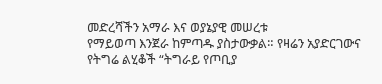መድረሻችን አማራ እና ወያኔያዊ መሠረቱ
የማይወጣ እንጀራ ከምጣዱ ያስታውቃል። የዛሬን አያድርገውና የትግሬ ልሂቆች “ትግራይ የጦቢያ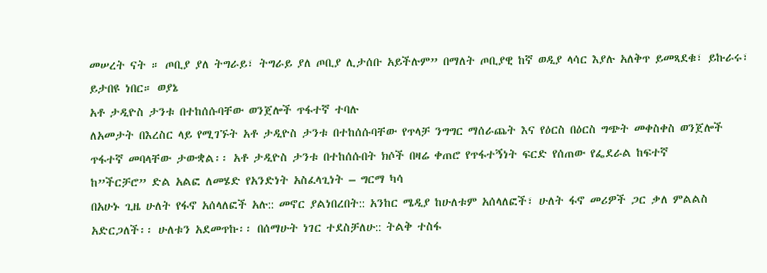መሠረት ናት ። ጦቢያ ያለ ትግራይ፣ ትግራይ ያለ ጦቢያ ሊታሰቡ አይችሉም” በማለት ጦቢያዊ ከኛ ወዲያ ላሳር እያሉ አለቅጥ ይመጻደቁ፣ ይኩራሩ፣ ይታበዩ ነበር። ወያኔ
አቶ ታዲዮስ ታንቱ በተከሰሱባቸው ወንጀሎች ጥፋተኛ ተባሉ
ለአመታት በእረስር ላይ የሚገኙት አቶ ታዲዮስ ታንቱ በተከሰሱባቸው የጥላቻ ንግግር ማሰራጨት እና የዕርስ በዕርስ ግጭት መቀስቀስ ወንጀሎች ጥፋተኛ መባላቸው ታውቋል፡፡ አቶ ታዲዮስ ታንቱ በተከሰሱበት ክሶች በዛሬ ቀጠሮ የጥፋተኝነት ፍርድ የሰጠው የፌደራል ከፍተኛ
ከ”ችርቻሮ” ድል አልፎ ለመሄድ የአንድነት አስፈላጊነት – ግርማ ካሳ
በአሁኑ ጊዜ ሁለት የፋኖ አሰላለፎች አሉ:: መኖር ያልነበረበት:: አንከር ሜዲያ ከሁለቱም አሰላለፎች፣ ሁለት ፋኖ መሪዎች ጋር ቃለ ምልልስ አድርጋለች፡፡ ሁለቱን አደመጥኩ፡፡ በሰማሁት ነገር ተደስቻለሁ:: ትልቅ ተስፋ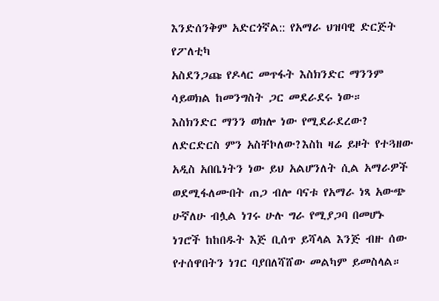እንድሰንቅም አድርጎኛል:: የአማራ ህዝባዊ ድርጅት የፖለቲካ
አስደንጋጩ የዶላር መጥፋት እስክንድር ማንንም ሳይወክል ከመንግስት ጋር መደራደሩ ነው።
እስክንድር ማንን ወክሎ ነው የሚደራደረው? ለድርድርስ ምን አስቸኮለው?እስከ ዛሬ ይዞት የተጓዘው አዲስ አበቤነትን ነው ይህ አልሆንለት ሲል አማራዎች ወደሚፋለሙበት ጠጋ ብሎ ባናቱ የአማራ ነጻ አውጭ ሁኛለሁ ብሏል ነገሩ ሁሉ ግራ የሚያጋባ በመሆኑ ነገሮች ከከበዱት እጅ ቢሰጥ ይሻላል እንጅ ብዙ ሰው የተሰዋበትን ነገር ባያበለሻሸው መልካም ይመስላል።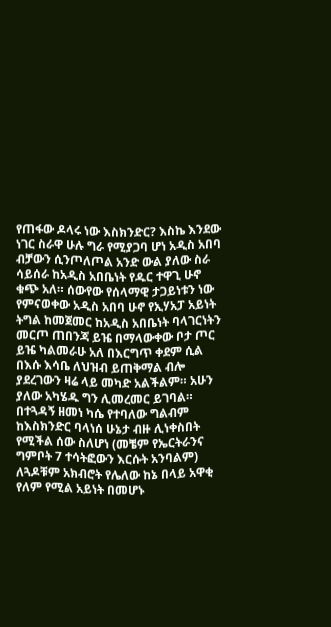የጠፋው ዶላሩ ነው እስክንድር? እስኬ እንደው ነገር ስራዋ ሁሉ ግራ የሚያጋባ ሆነ አዲስ አበባ ብቻውን ሲንጦለጦል አንድ ውል ያለው ስራ ሳይሰራ ከአዲስ አበቤነት የዱር ተዋጊ ሁኖ ቁጭ አለ። ሰውየው የሰላማዊ ታጋይነቱን ነው የምናወቀው አዲስ አበባ ሁኖ የኢሃአፓ አይነት ትግል ከመጀመር ከአዲስ አበቤነት ባላገርነትን መርጦ ጠበንጃ ይዤ በማላውቀው ቦታ ጦር ይዤ ካልመራሁ አለ በእርግጥ ቀደም ሲል በእሱ እሳቤ ለህዝብ ይጠቅማል ብሎ ያደረገውን ዛሬ ላይ መካድ አልችልም። አሁን ያለው አካሄዱ ግን ሊመረመር ይገባል። በተጓዳኝ ዘመነ ካሴ የተባለው ግልብም ከእስክንድር ባላነሰ ሁኔታ ብዙ ሊነቀስበት የሚችል ሰው ስለሆነ (መቼም የኤርትራንና ግምቦት 7 ተሳትፎውን እርሱት አንባልም) ለጓዶቹም አክብሮት የሌለው ከኔ በላይ አዋቂ የለም የሚል አይነት በመሆኑ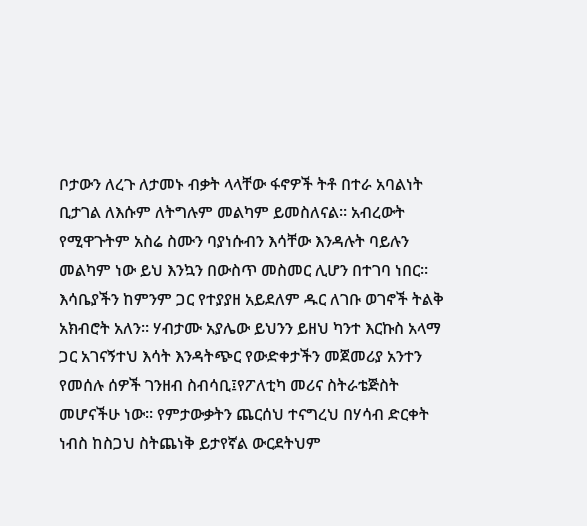ቦታውን ለረጉ ለታመኑ ብቃት ላላቸው ፋኖዎች ትቶ በተራ አባልነት ቢታገል ለእሱም ለትግሉም መልካም ይመስለናል። አብረውት የሚዋጉትም አስሬ ስሙን ባያነሱብን እሳቸው እንዳሉት ባይሉን መልካም ነው ይህ እንኳን በውስጥ መስመር ሊሆን በተገባ ነበር። እሳቤያችን ከምንም ጋር የተያያዘ አይደለም ዱር ለገቡ ወገኖች ትልቅ አክብሮት አለን። ሃብታሙ አያሌው ይህንን ይዘህ ካንተ እርኩስ አላማ ጋር አገናኝተህ እሳት እንዳትጭር የውድቀታችን መጀመሪያ አንተን የመሰሉ ሰዎች ገንዘብ ስብሳቢ፤የፖለቲካ መሪና ስትራቴጅስት መሆናችሁ ነው። የምታውቃትን ጨርሰህ ተናግረህ በሃሳብ ድርቀት ነብስ ከስጋህ ስትጨነቅ ይታየኛል ውርደትህም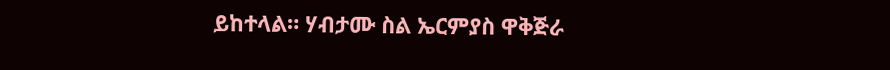ይከተላል። ሃብታሙ ስል ኤርምያስ ዋቅጅራ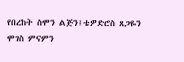የበረከት ስሞን ልጅን፤ቴዎድሮስ ጸጋዬን ሞገስ ምናምን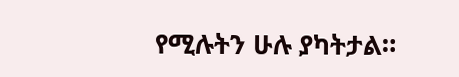የሚሉትን ሁሉ ያካትታል።